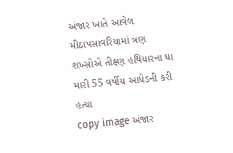અંજાર ખાતે આવેલ મીઠાપસાવરિયામાં ત્રણ શખ્સોએ તીક્ષ્ણ હથિયારના ઘા મારી 55 વર્ષીય આધેડની કરી હત્યા
copy image અંજાર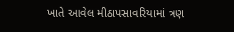ખાતે આવેલ મીઠાપસાવરિયામાં ત્રણ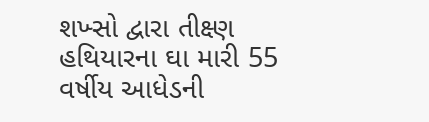શખ્સો દ્વારા તીક્ષ્ણ હથિયારના ઘા મારી 55 વર્ષીય આધેડની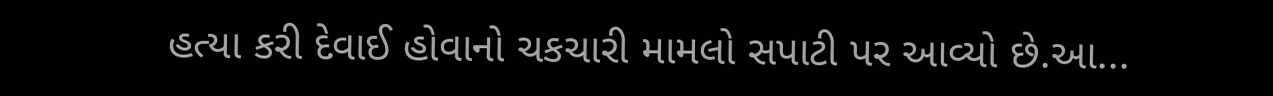હત્યા કરી દેવાઈ હોવાનો ચકચારી મામલો સપાટી પર આવ્યો છે.આ...